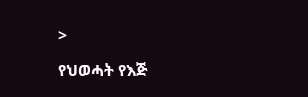>

የህወሓት የእጅ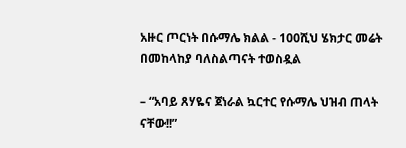አዙር ጦርነት በሱማሌ ክልል - 100ሺህ ሄክታር መሬት በመከላከያ ባለስልጣናት ተወስዷል

– “አባይ ጸሃዬና ጀነራል ኳርተር የሱማሌ ህዝብ ጠላት ናቸው!!”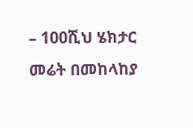– 100ሺህ ሄክታር መሬት በመከላከያ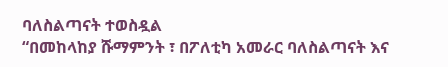ባለስልጣናት ተወስዷል
“በመከላከያ ሹማምንት ፣ በፖለቲካ አመራር ባለስልጣናት እና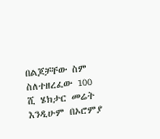በልጆቻቸው ስም ስለተዘረፈው 100 ሺ ሄክታር መሬት እንዲሁም በኦሮምያ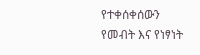የተቀሰቀሰውን የመብት እና የነፃነት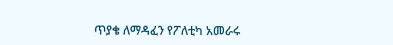ጥያቄ ለማዳፈን የፖለቲካ አመራሩ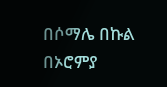በሶማሌ በኩል በኦሮምያ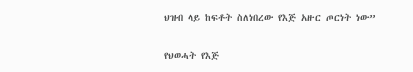ህዝብ ላይ ከፍቶት ስለነበረው የእጅ አዙር ጦርነት ነው”

የህወሓት የእጅ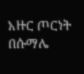አዙር ጦርነት በሱማሌ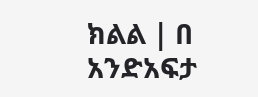ክልል | በ አንድአፍታ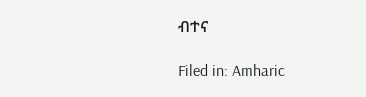ብተና

Filed in: Amharic